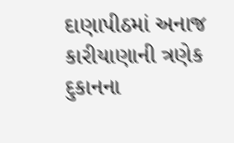દાણાપીઠમાં અનાજ કારીયાણાની ત્રણેક દુકાનના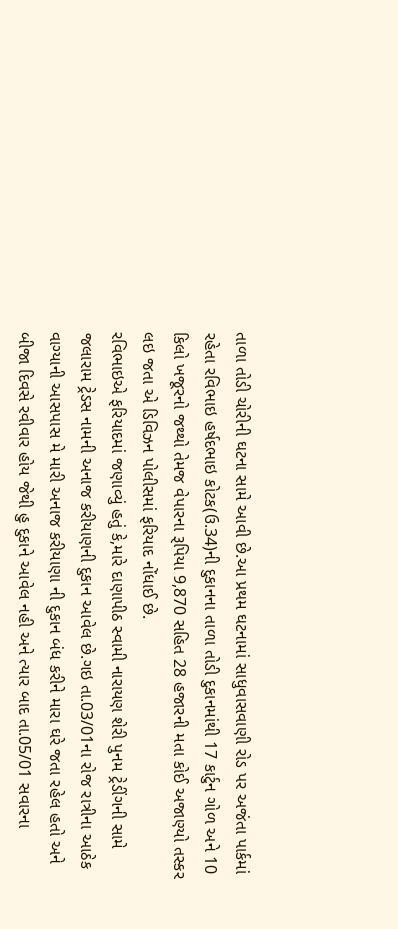તાળા તોડી ચોરીની ઘટના સામે આવી છે.આ પ્રથમ ઘટનામાં સાધુવાસવાણી રોડ પર અજંતા પાર્કમાં રહેતા રવિભાઇ હર્ષદભાઇ કોટક(ઉ.34)ની દુકાનના તાળા તોડી દુકાનમાંથી 17 કાર્ટુન ગોળ અને 10 કિલો ખજૂરનો જથ્થો તેમજ વેપારના રૂપિયા 9,870 સહિત 28 હજારની મતા કોઈ અજાણ્યો તસ્કર લઇ જતા એ ડિવિઝન પોલીસમાં ફરિયાદ નોંધાઈ છે.
રવિભાઇએ ફરિયાદમાં જણાવ્યું હતું કે,મારે દાણાપીઠ સ્વામી નારાયણ શેરી પુનમ ટ્રેડીંગની સામે જલારામ ટ્રેડસ નામની અનાજ કરીયાણની દુકાન આવેલ છે.ગઇ તા.03/01ના રોજ રાત્રીના આઠેક વાગ્યાની આસપાસ મે મારી અનાજ કરીયાણા ની દુકાન બંધ કરીને મારા ઘરે જતા રહેલ હતો અને બીજા દિવસે રવીવાર હોય જેથી હુ દુકાને આવેલ નહી અને ત્યાર બાદ તા.05/01 સવારના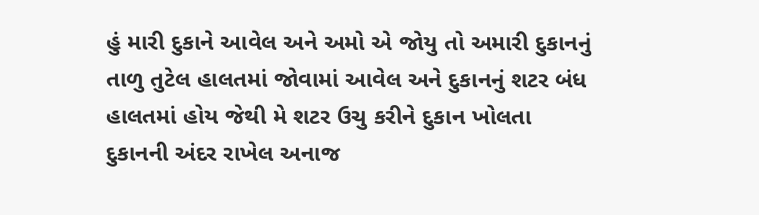હું મારી દુકાને આવેલ અને અમો એ જોયુ તો અમારી દુકાનનું તાળુ તુટેલ હાલતમાં જોવામાં આવેલ અને દુકાનનું શટર બંધ હાલતમાં હોય જેથી મે શટર ઉચુ કરીને દુકાન ખોલતા દુકાનની અંદર રાખેલ અનાજ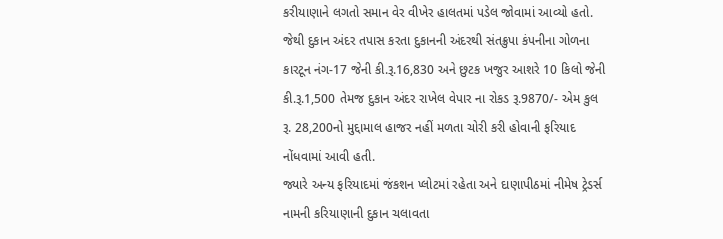કરીયાણાને લગતો સમાન વેર વીખેર હાલતમાં પડેલ જોવામાં આવ્યો હતો.
જેથી દુકાન અંદર તપાસ કરતા દુકાનની અંદરથી સંતક્રુપા કંપનીના ગોળના કારટૂન નંગ-17 જેની કી.રૂ.16,830 અને છુટક ખજુર આશરે 10 કિલો જેની કી.રૂ.1,500 તેમજ દુકાન અંદર રાખેલ વેપાર ના રોકડ રૂ.9870/- એમ કુલ રૂ. 28,200નો મુદ્દામાલ હાજર નહીં મળતા ચોરી કરી હોવાની ફરિયાદ નોંધવામાં આવી હતી.
જ્યારે અન્ય ફરિયાદમાં જંકશન પ્લોટમાં રહેતા અને દાણાપીઠમાં નીમેષ ટ્રેડર્સ નામની કરિયાણાની દુકાન ચલાવતા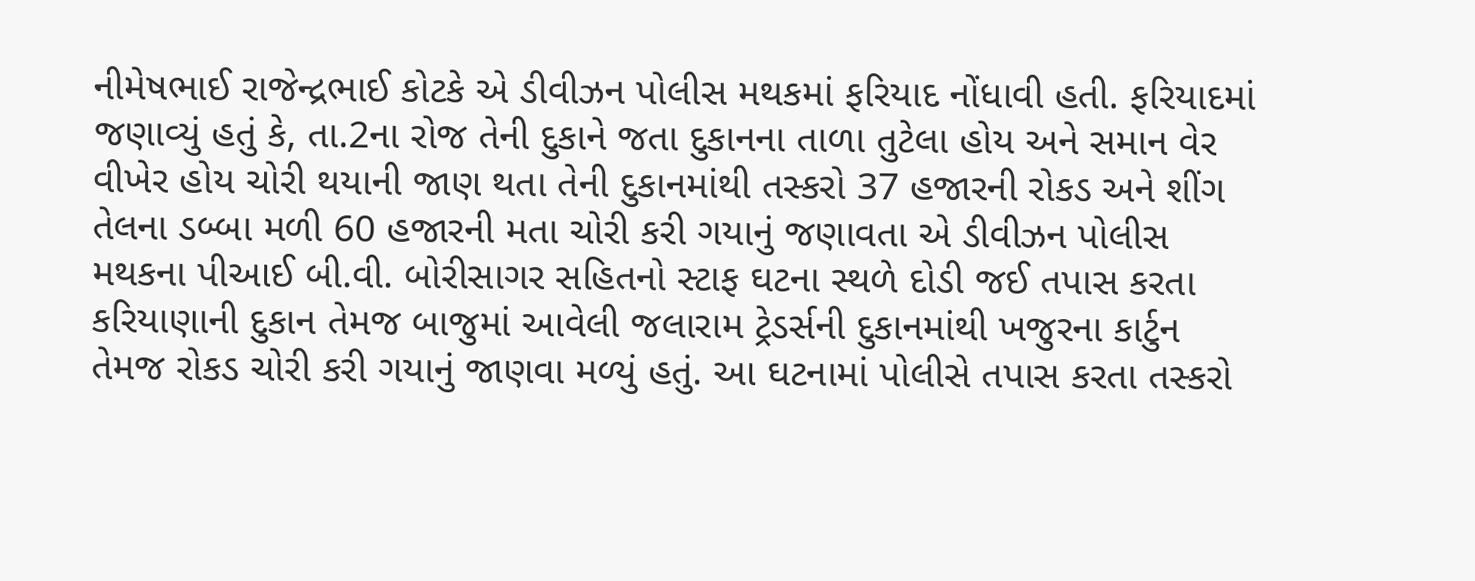નીમેષભાઈ રાજેન્દ્રભાઈ કોટકે એ ડીવીઝન પોલીસ મથકમાં ફરિયાદ નોંધાવી હતી. ફરિયાદમાં જણાવ્યું હતું કે, તા.2ના રોજ તેની દુકાને જતા દુકાનના તાળા તુટેલા હોય અને સમાન વેર વીખેર હોય ચોરી થયાની જાણ થતા તેની દુકાનમાંથી તસ્કરો 37 હજારની રોકડ અને શીંગ તેલના ડબ્બા મળી 60 હજારની મતા ચોરી કરી ગયાનું જણાવતા એ ડીવીઝન પોલીસ મથકના પીઆઈ બી.વી. બોરીસાગર સહિતનો સ્ટાફ ઘટના સ્થળે દોડી જઈ તપાસ કરતા કરિયાણાની દુકાન તેમજ બાજુમાં આવેલી જલારામ ટ્રેડર્સની દુકાનમાંથી ખજુરના કાર્ટુન તેમજ રોકડ ચોરી કરી ગયાનું જાણવા મળ્યું હતું. આ ઘટનામાં પોલીસે તપાસ કરતા તસ્કરો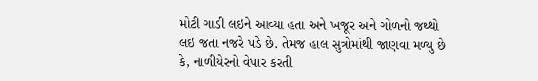મોટી ગાડી લઇને આવ્યા હતા અને ખજૂર અને ગોળનો જથ્થો લઇ જતા નજરે પડે છે. તેમજ હાલ સુત્રોમાંથી જાણવા મળ્યુ છે કે, નાળીયેરનો વેપાર કરતી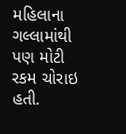મહિલાના ગલ્લામાંથી પણ મોટી રકમ ચોરાઇ હતી.